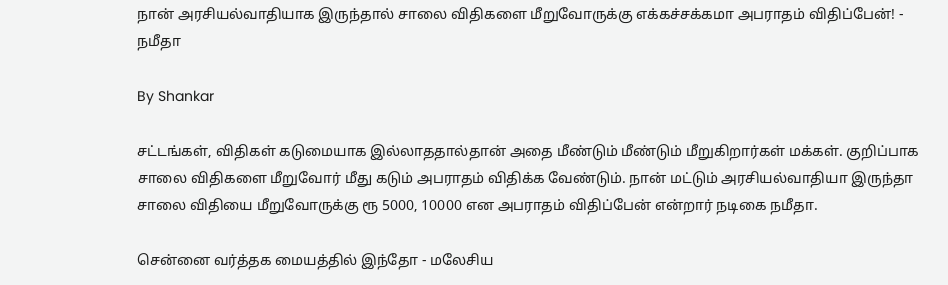நான் அரசியல்வாதியாக இருந்தால் சாலை விதிகளை மீறுவோருக்கு எக்கச்சக்கமா அபராதம் விதிப்பேன்! - நமீதா

By Shankar

சட்டங்கள், விதிகள் கடுமையாக இல்லாததால்தான் அதை மீண்டும் மீண்டும் மீறுகிறார்கள் மக்கள். குறிப்பாக சாலை விதிகளை மீறுவோர் மீது கடும் அபராதம் விதிக்க வேண்டும். நான் மட்டும் அரசியல்வாதியா இருந்தா சாலை விதியை மீறுவோருக்கு ரூ 5000, 10000 என அபராதம் விதிப்பேன் என்றார் நடிகை நமீதா.

சென்னை வர்த்தக மையத்தில் இந்தோ - மலேசிய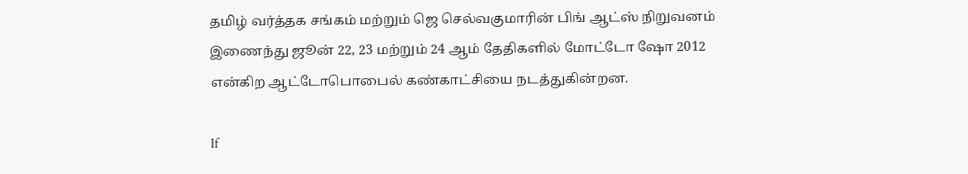தமிழ் வர்த்தக சங்கம் மற்றும் ஜெ செல்வகுமாரின் பிங் ஆட்ஸ் நிறுவனம் இணைந்து ஜூன் 22, 23 மற்றும் 24 ஆம் தேதிகளில் மோட்டோ ஷோ 2012 என்கிற ஆட்டோபொபைல் கண்காட்சியை நடத்துகின்றன.

If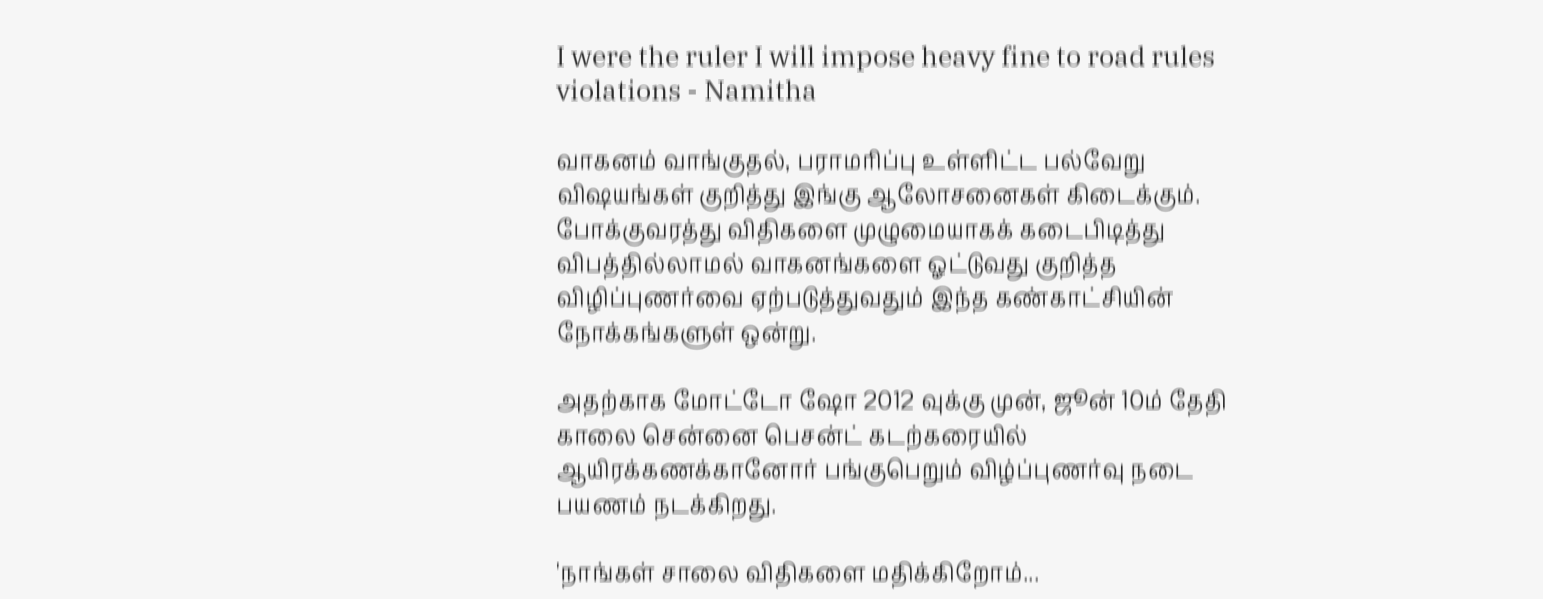I were the ruler I will impose heavy fine to road rules violations - Namitha

வாகனம் வாங்குதல், பராமரிப்பு உள்ளிட்ட பல்வேறு விஷயங்கள் குறித்து இங்கு ஆலோசனைகள் கிடைக்கும். போக்குவரத்து விதிகளை முழுமையாகக் கடைபிடித்து விபத்தில்லாமல் வாகனங்களை ஓட்டுவது குறித்த விழிப்புணர்வை ஏற்படுத்துவதும் இந்த கண்காட்சியின் நோக்கங்களுள் ஒன்று.

அதற்காக மோட்டோ ஷோ 2012 வுக்கு முன், ஜூன் 10ம் தேதி காலை சென்னை பெசன்ட் கடற்கரையில் ஆயிரக்கணக்கானோர் பங்குபெறும் விழ்ப்புணர்வு நடை பயணம் நடக்கிறது.

'நாங்கள் சாலை விதிகளை மதிக்கிறோம்...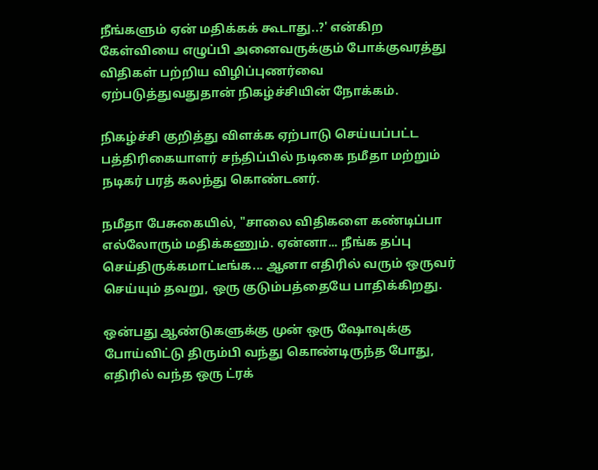நீங்களும் ஏன் மதிக்கக் கூடாது..?' என்கிற கேள்வியை எழுப்பி அனைவருக்கும் போக்குவரத்து விதிகள் பற்றிய விழிப்புணர்வை ஏற்படுத்துவதுதான் நிகழ்ச்சியின் நோக்கம்.

நிகழ்ச்சி குறித்து விளக்க ஏற்பாடு செய்யப்பட்ட பத்திரிகையாளர் சந்திப்பில் நடிகை நமீதா மற்றும் நடிகர் பரத் கலந்து கொண்டனர்.

நமீதா பேசுகையில், "சாலை விதிகளை கண்டிப்பா எல்லோரும் மதிக்கணும். ஏன்னா... நீங்க தப்பு செய்திருக்கமாட்டீங்க... ஆனா எதிரில் வரும் ஒருவர் செய்யும் தவறு, ஒரு குடும்பத்தையே பாதிக்கிறது.

ஒன்பது ஆண்டுகளுக்கு முன் ஒரு ஷோவுக்கு போய்விட்டு திரும்பி வந்து கொண்டிருந்த போது, எதிரில் வந்த ஒரு ட்ரக்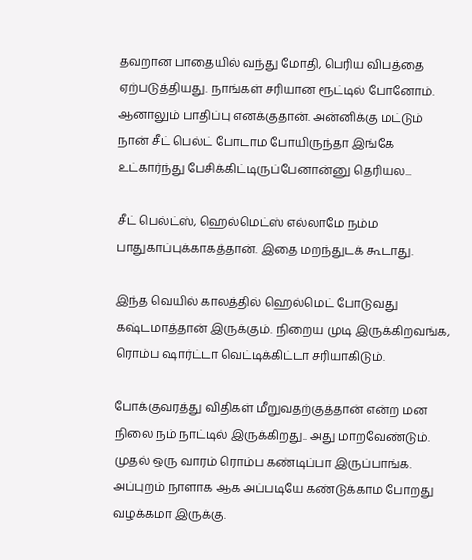தவறான பாதையில் வந்து மோதி, பெரிய விபத்தை ஏற்படுத்தியது. நாங்கள் சரியான ரூட்டில் போனோம். ஆனாலும் பாதிப்பு எனக்குதான். அன்னிக்கு மட்டும் நான் சீட் பெல்ட் போடாம போயிருந்தா இங்கே உட்கார்ந்து பேசிக்கிட்டிருப்பேனான்னு தெரியல...

சீட் பெல்ட்ஸ், ஹெல்மெட்ஸ் எல்லாமே நம்ம பாதுகாப்புக்காகத்தான். இதை மறந்துடக் கூடாது.

இந்த வெயில் காலத்தில் ஹெல்மெட் போடுவது கஷ்டமாத்தான் இருக்கும். நிறைய முடி இருக்கிறவங்க, ரொம்ப ஷார்ட்டா வெட்டிக்கிட்டா சரியாகிடும்.

போக்குவரத்து விதிகள் மீறுவதற்குத்தான் என்ற மன நிலை நம் நாட்டில் இருக்கிறது.. அது மாறவேண்டும். முதல் ஒரு வாரம் ரொம்ப கண்டிப்பா இருப்பாங்க. அப்புறம் நாளாக ஆக அப்படியே கண்டுக்காம போறது வழக்கமா இருக்கு.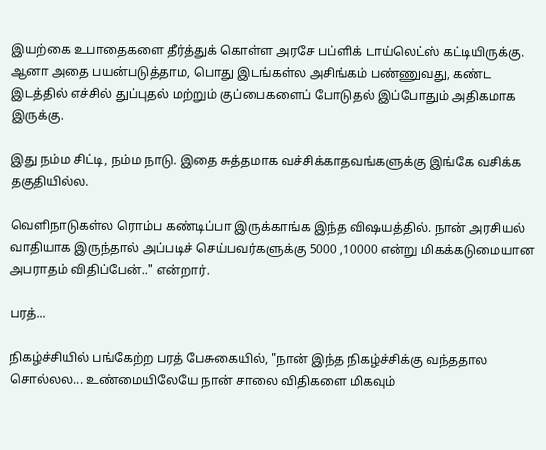இயற்கை உபாதைகளை தீர்த்துக் கொள்ள அரசே பப்ளிக் டாய்லெட்ஸ் கட்டியிருக்கு. ஆனா அதை பயன்படுத்தாம, பொது இடங்கள்ல அசிங்கம் பண்ணுவது, கண்ட இடத்தில் எச்சில் துப்புதல் மற்றும் குப்பைகளைப் போடுதல் இப்போதும் அதிகமாக இருக்கு.

இது நம்ம சிட்டி, நம்ம நாடு. இதை சுத்தமாக வச்சிக்காதவங்களுக்கு இங்கே வசிக்க தகுதியில்ல.

வெளிநாடுகள்ல ரொம்ப கண்டிப்பா இருக்காங்க இந்த விஷயத்தில். நான் அரசியல் வாதியாக இருந்தால் அப்படிச் செய்பவர்களுக்கு 5000 ,10000 என்று மிகக்கடுமையான அபராதம் விதிப்பேன்.." என்றார்.

பரத்...

நிகழ்ச்சியில் பங்கேற்ற பரத் பேசுகையில், "நான் இந்த நிகழ்ச்சிக்கு வந்ததால சொல்லல... உண்மையிலேயே நான் சாலை விதிகளை மிகவும்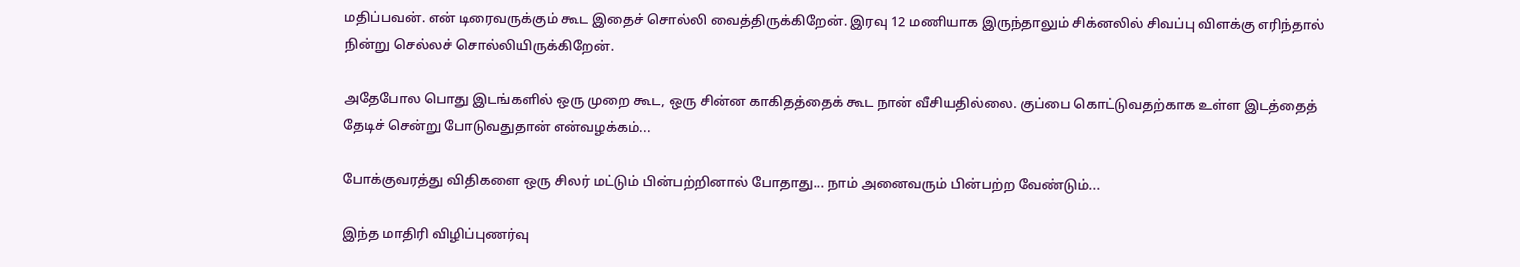மதிப்பவன். என் டிரைவருக்கும் கூட இதைச் சொல்லி வைத்திருக்கிறேன். இரவு 12 மணியாக இருந்தாலும் சிக்னலில் சிவப்பு விளக்கு எரிந்தால் நின்று செல்லச் சொல்லியிருக்கிறேன்.

அதேபோல பொது இடங்களில் ஒரு முறை கூட, ஒரு சின்ன காகிதத்தைக் கூட நான் வீசியதில்லை. குப்பை கொட்டுவதற்காக உள்ள இடத்தைத் தேடிச் சென்று போடுவதுதான் என்வழக்கம்...

போக்குவரத்து விதிகளை ஒரு சிலர் மட்டும் பின்பற்றினால் போதாது... நாம் அனைவரும் பின்பற்ற வேண்டும்...

இந்த மாதிரி விழிப்புணர்வு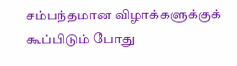சம்பந்தமான விழாக்களுக்குக் கூப்பிடும் போது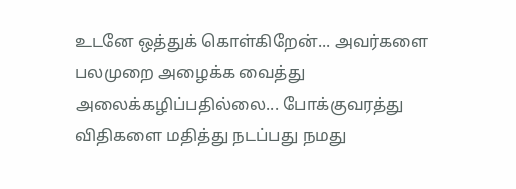உடனே ஒத்துக் கொள்கிறேன்... அவர்களை பலமுறை அழைக்க வைத்து அலைக்கழிப்பதில்லை... போக்குவரத்து விதிகளை மதித்து நடப்பது நமது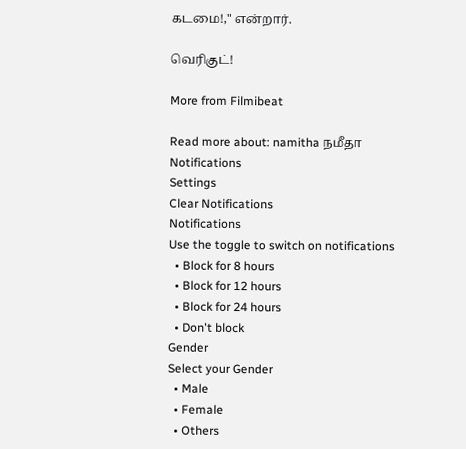கடமை!," என்றார்.

வெரிகுட்!

More from Filmibeat

Read more about: namitha நமீதா
Notifications
Settings
Clear Notifications
Notifications
Use the toggle to switch on notifications
  • Block for 8 hours
  • Block for 12 hours
  • Block for 24 hours
  • Don't block
Gender
Select your Gender
  • Male
  • Female
  • Others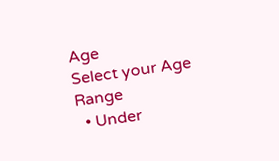Age
Select your Age Range
  • Under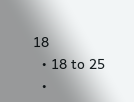18
  • 18 to 25
  •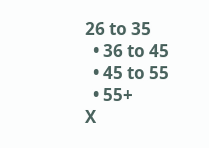26 to 35
  • 36 to 45
  • 45 to 55
  • 55+
X